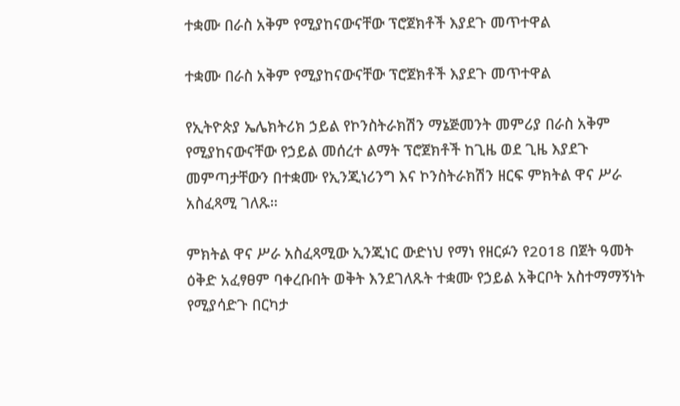ተቋሙ በራስ አቅም የሚያከናውናቸው ፕሮጀክቶች እያደጉ መጥተዋል

ተቋሙ በራስ አቅም የሚያከናውናቸው ፕሮጀክቶች እያደጉ መጥተዋል

የኢትዮጵያ ኤሌክትሪክ ኃይል የኮንስትራክሽን ማኔጅመንት መምሪያ በራስ አቅም የሚያከናውናቸው የኃይል መሰረተ ልማት ፕሮጀክቶች ከጊዜ ወደ ጊዜ እያደጉ መምጣታቸውን በተቋሙ የኢንጂነሪንግ እና ኮንስትራክሽን ዘርፍ ምክትል ዋና ሥራ አስፈጻሚ ገለጹ።

ምክትል ዋና ሥራ አስፈጻሚው ኢንጂነር ውድነህ የማነ የዘርፉን የ2018 በጀት ዓመት ዕቅድ አፈፃፀም ባቀረቡበት ወቅት እንደገለጹት ተቋሙ የኃይል አቅርቦት አስተማማኝነት የሚያሳድጉ በርካታ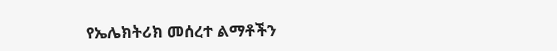የኤሌክትሪክ መሰረተ ልማቶችን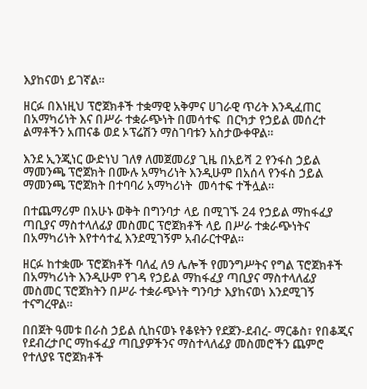እያከናወነ ይገኛል።

ዘርፉ በእነዚህ ፕሮጀክቶች ተቋማዊ አቅምና ሀገራዊ ጥሪት እንዲፈጠር በአማካሪነት እና በሥራ ተቋራጭነት በመሳተፍ  በርካታ የኃይል መሰረተ ልማቶችን አጠናቆ ወደ ኦፕሬሽን ማስገባቱን አስታውቀዋል።

እንደ ኢንጂነር ውድነህ ገለፃ ለመጀመሪያ ጊዜ በአይሻ 2 የንፋስ ኃይል ማመንጫ ፕሮጀክት በሙሉ አማካሪነት እንዲሁም በአሰላ የንፋስ ኃይል ማመንጫ ፕሮጀክት በተባባሪ አማካሪነት  መሳተፍ ተችሏል።

በተጨማሪም በአሁኑ ወቅት በግንባታ ላይ በሚገኙ 24 የኃይል ማከፋፈያ ጣቢያና ማስተላለፊያ መስመር ፕሮጀክቶች ላይ በሥራ ተቋራጭነትና በአማካሪነት እየተሳተፈ እንደሚገኝም አብራርተዋል።

ዘርፉ ከተቋሙ ፕሮጀክቶች ባለፈ ለ9 ሌሎች የመንግሥትና የግል ፕሮጀክቶች በአማካሪነት እንዲሁም የገዳ የኃይል ማከፋፈያ ጣቢያና ማስተላለፊያ መስመር ፕሮጀክትን በሥራ ተቋራጭነት ግንባታ እያከናወነ እንደሚገኝ ተናግረዋል።

በበጀት ዓመቱ በራስ ኃይል ሲከናወኑ የቆዩትን የደጀን-ደብረ- ማርቆስ፣ የበቆጂና የደብረታቦር ማከፋፈያ ጣቢያዎችንና ማስተላለፊያ መስመሮችን ጨምሮ የተለያዩ ፕሮጀክቶች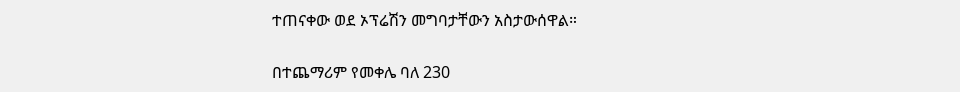ተጠናቀው ወደ ኦፕሬሽን መግባታቸውን አስታውሰዋል።

በተጨማሪም የመቀሌ ባለ 230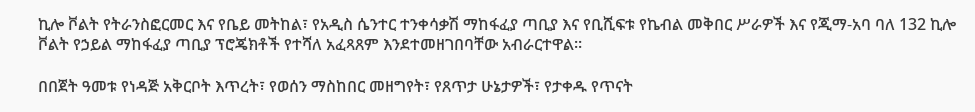ኪሎ ቮልት የትራንስፎርመር እና የቤይ መትከል፣ የአዲስ ሴንተር ተንቀሳቃሽ ማከፋፈያ ጣቢያ እና የቢሺፍቱ የኬብል መቅበር ሥራዎች እና የጂማ-አባ ባለ 132 ኪሎ ቮልት የኃይል ማከፋፈያ ጣቢያ ፕሮጄክቶች የተሻለ አፈጻጸም እንደተመዘገበባቸው አብራርተዋል።

በበጀት ዓመቱ የነዳጅ አቅርቦት እጥረት፣ የወሰን ማስከበር መዘግየት፣ የጸጥታ ሁኔታዎች፣ የታቀዱ የጥናት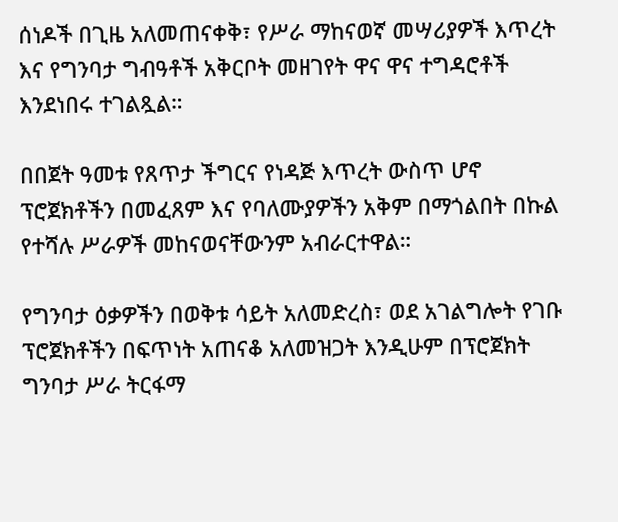ሰነዶች በጊዜ አለመጠናቀቅ፣ የሥራ ማከናወኛ መሣሪያዎች እጥረት እና የግንባታ ግብዓቶች አቅርቦት መዘገየት ዋና ዋና ተግዳሮቶች እንደነበሩ ተገልጿል።

በበጀት ዓመቱ የጸጥታ ችግርና የነዳጅ እጥረት ውስጥ ሆኖ ፕሮጀክቶችን በመፈጸም እና የባለሙያዎችን አቅም በማጎልበት በኩል የተሻሉ ሥራዎች መከናወናቸውንም አብራርተዋል።

የግንባታ ዕቃዎችን በወቅቱ ሳይት አለመድረስ፣ ወደ አገልግሎት የገቡ ፕሮጀክቶችን በፍጥነት አጠናቆ አለመዝጋት እንዲሁም በፕሮጀክት ግንባታ ሥራ ትርፋማ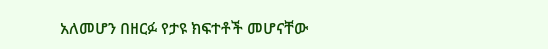አለመሆን በዘርፉ የታዩ ክፍተቶች መሆናቸው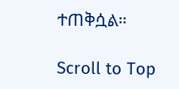ተጠቅሷል።

Scroll to Top